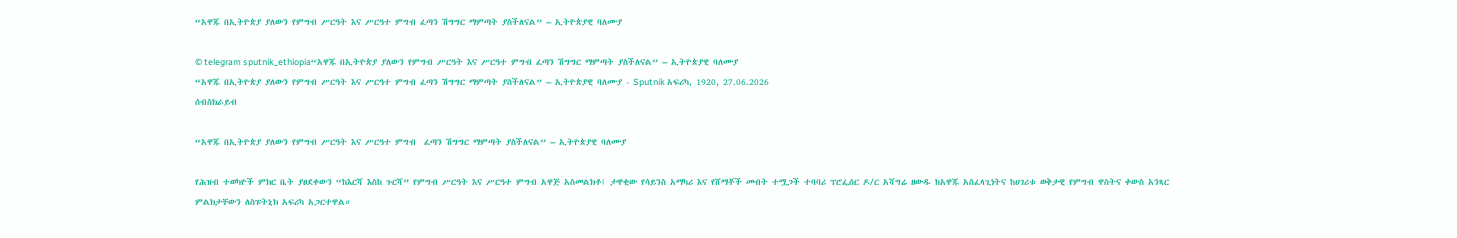“አዋጁ በኢትዮጵያ ያለውን የምግብ ሥርዓት እና ሥርዓተ ምግብ ፈጣን ሽግግር ማምጣት ያስችለናል” – ኢትዮጵያዊ ባለሙያ

© telegram sputnik_ethiopia“አዋጁ በኢትዮጵያ ያለውን የምግብ ሥርዓት እና ሥርዓተ ምግብ ፈጣን ሽግግር ማምጣት ያስችለናል” – ኢትዮጵያዊ ባለሙያ
“አዋጁ በኢትዮጵያ ያለውን የምግብ ሥርዓት እና ሥርዓተ ምግብ ፈጣን ሽግግር ማምጣት ያስችለናል” – ኢትዮጵያዊ ባለሙያ - Sputnik አፍሪካ, 1920, 27.06.2026
ሰብስክራይብ

“አዋጁ በኢትዮጵያ ያለውን የምግብ ሥርዓት እና ሥርዓተ ምግብ  ፈጣን ሽግግር ማምጣት ያስችለናል” – ኢትዮጵያዊ ባለሙያ

የሕዝብ ተወካዮች ምክር ቤት ያፀደቀውን “ከእርሻ እስከ ጉርሻ” የምግብ ሥርዓት እና ሥርዓተ ምግብ አዋጅ አስመልክቶ፤ ታዋቂው የሳይንስ አማካሪ እና የሸማቾች መብት ተሟጋች ተባባሪ ፕሮፌሰር ዶ/ር አሻግሬ ዘውዱ ከአዋጁ አስፈላጊነትና ከሀገሪቱ ወቅታዊ የምግብ ዋስትና ቀውስ አንጻር ምልክታቸውን ለስፑትኒክ አፍሪካ አጋርተዋል።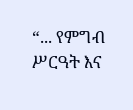“... የምግብ ሥርዓት እና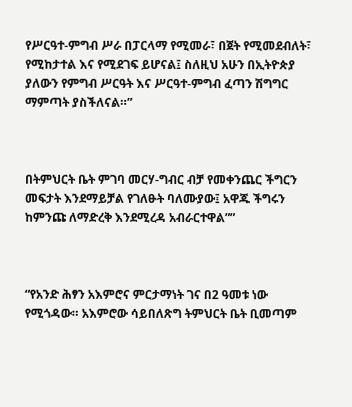የሥርዓተ-ምግብ ሥራ በፓርላማ የሚመራ፣ በጀት የሚመደብለት፣ የሚከታተል እና የሚደገፍ ይሆናል፤ ስለዚህ አሁን በኢትዮጵያ ያለውን የምግብ ሥርዓት እና ሥርዓተ-ምግብ ፈጣን ሽግግር ማምጣት ያስችለናል።”



በትምህርት ቤት ምገባ መርሃ-ግብር ብቻ የመቀንጨር ችግርን መፍታት እንደማይቻል የገለፁት ባለሙያው፤ አዋጁ ችግሩን ከምንጩ ለማድረቅ እንደሚረዳ አብራርተዋል””



“የአንድ ሕፃን አእምሮና ምርታማነት ገና በ2 ዓመቱ ነው የሚጎዳው። አእምሮው ሳይበለጽግ ትምህርት ቤት ቢመጣም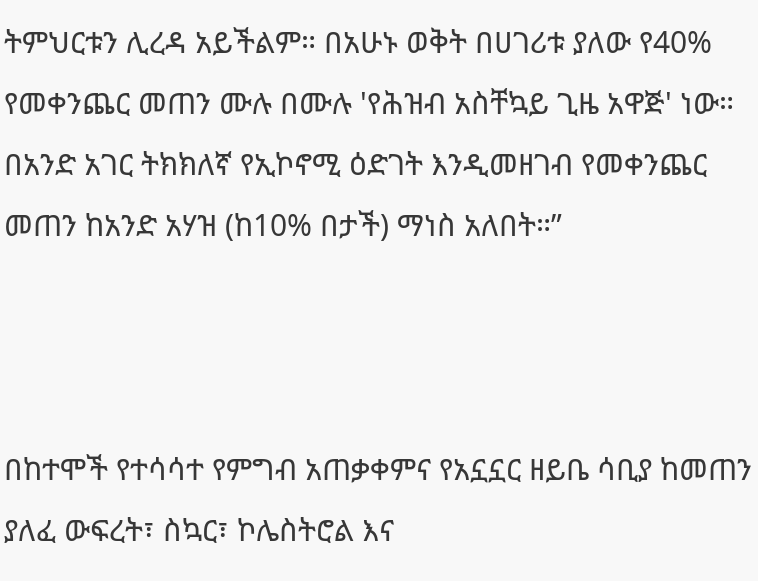ትምህርቱን ሊረዳ አይችልም። በአሁኑ ወቅት በሀገሪቱ ያለው የ40% የመቀንጨር መጠን ሙሉ በሙሉ 'የሕዝብ አስቸኳይ ጊዜ አዋጅ' ነው። በአንድ አገር ትክክለኛ የኢኮኖሚ ዕድገት እንዲመዘገብ የመቀንጨር መጠን ከአንድ አሃዝ (ከ10% በታች) ማነስ አለበት።”



በከተሞች የተሳሳተ የምግብ አጠቃቀምና የአኗኗር ዘይቤ ሳቢያ ከመጠን ያለፈ ውፍረት፣ ስኳር፣ ኮሌስትሮል እና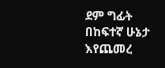ደም ግፊት በከፍተኛ ሁኔታ እየጨመረ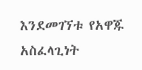እንደመገኘቱ የአዋጁ አስፈላጊነት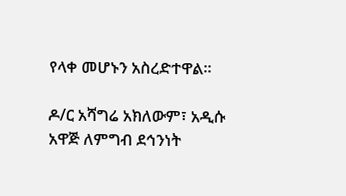የላቀ መሆኑን አስረድተዋል።

ዶ/ር አሻግሬ አክለውም፣ አዲሱ አዋጅ ለምግብ ደኅንነት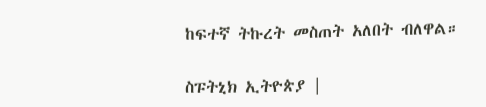ከፍተኛ ትኩረት መስጠት አለበት ብለዋል።

ስፑትኒክ ኢትዮጵያ |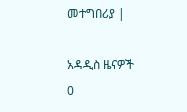መተግበሪያ |

አዳዲስ ዜናዎች
0